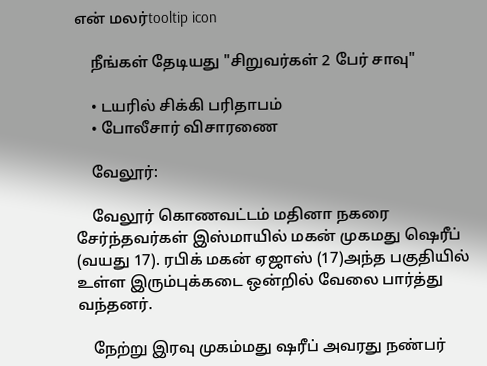என் மலர்tooltip icon

    நீங்கள் தேடியது "சிறுவர்கள் 2 பேர் சாவு"

    • டயரில் சிக்கி பரிதாபம்
    • போலீசார் விசாரணை

    வேலூர்:

    வேலூர் கொணவட்டம் மதினா நகரை சேர்ந்தவர்கள் இஸ்மாயில் மகன் முகமது ஷெரீப் (வயது 17). ரபிக் மகன் ஏஜாஸ் (17)அந்த பகுதியில் உள்ள இரும்புக்கடை ஒன்றில் வேலை பார்த்து வந்தனர்.

    நேற்று இரவு முகம்மது ஷரீப் அவரது நண்பர்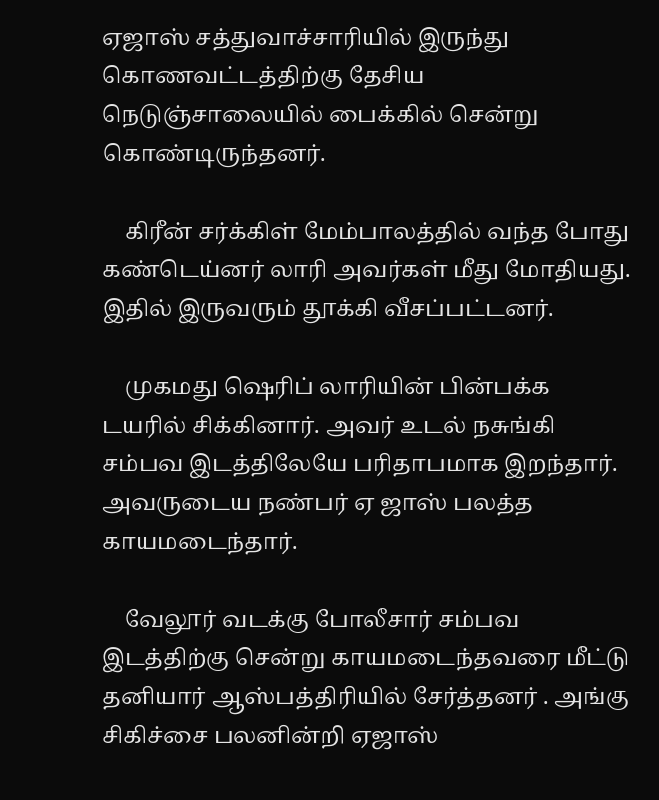ஏஜாஸ் சத்துவாச்சாரியில் இருந்து கொணவட்டத்திற்கு தேசிய நெடுஞ்சாலையில் பைக்கில் சென்று கொண்டிருந்தனர்.

    கிரீன் சர்க்கிள் மேம்பாலத்தில் வந்த போது கண்டெய்னர் லாரி அவர்கள் மீது மோதியது. இதில் இருவரும் தூக்கி வீசப்பட்டனர்.

    முகமது ஷெரிப் லாரியின் பின்பக்க டயரில் சிக்கினார். அவர் உடல் நசுங்கி சம்பவ இடத்திலேயே பரிதாபமாக இறந்தார். அவருடைய நண்பர் ஏ ஜாஸ் பலத்த காயமடைந்தார்.

    வேலூர் வடக்கு போலீசார் சம்பவ இடத்திற்கு சென்று காயமடைந்தவரை மீட்டு தனியார் ஆஸ்பத்திரியில் சேர்த்தனர் . அங்கு சிகிச்சை பலனின்றி ஏஜாஸ்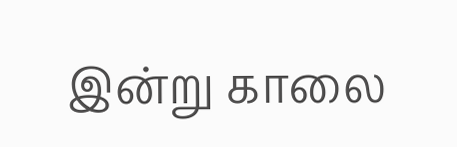இன்று காலை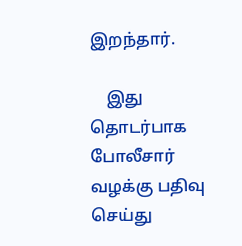இறந்தார்.

    இது தொடர்பாக போலீசார் வழக்கு பதிவு செய்து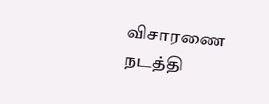விசாரணை நடத்தி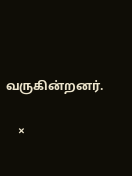வருகின்றனர்.

    ×